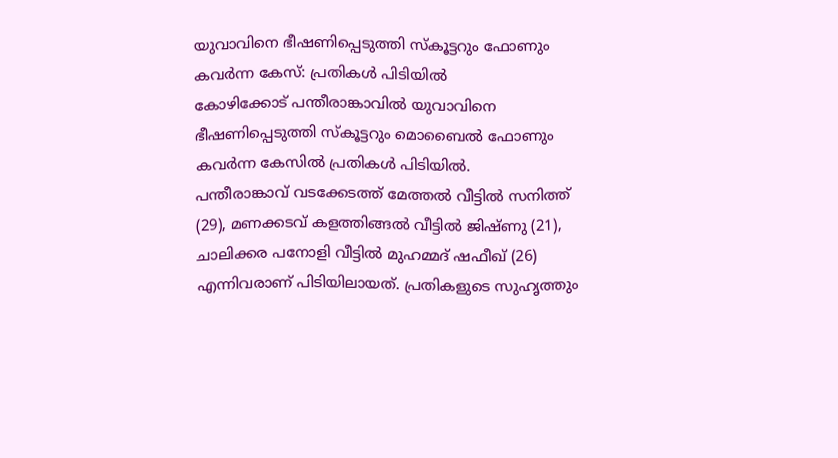യുവാവിനെ ഭീഷണിപ്പെടുത്തി സ്കൂട്ടറും ഫോണും കവർന്ന കേസ്: പ്രതികൾ പിടിയിൽ
കോഴിക്കോട് പന്തീരാങ്കാവിൽ യുവാവിനെ ഭീഷണിപ്പെടുത്തി സ്കൂട്ടറും മൊബൈൽ ഫോണും കവർന്ന കേസിൽ പ്രതികൾ പിടിയിൽ.
പന്തീരാങ്കാവ് വടക്കേടത്ത് മേത്തൽ വീട്ടിൽ സനിത്ത് (29), മണക്കടവ് കളത്തിങ്ങൽ വീട്ടിൽ ജിഷ്ണു (21), ചാലിക്കര പനോളി വീട്ടിൽ മുഹമ്മദ് ഷഫീഖ് (26) എന്നിവരാണ് പിടിയിലായത്. പ്രതികളുടെ സുഹൃത്തും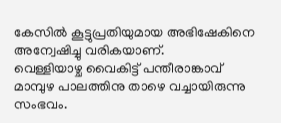കേസിൽ കൂട്ടുപ്രതിയുമായ അഭിഷേകിനെ അന്വേഷിച്ചു വരികയാണ്.
വെള്ളിയാഴ്ച വൈകിട്ട് പന്തീരാങ്കാവ് മാമ്പുഴ പാലത്തിനു താഴെ വച്ചായിരുന്നു സംഭവം.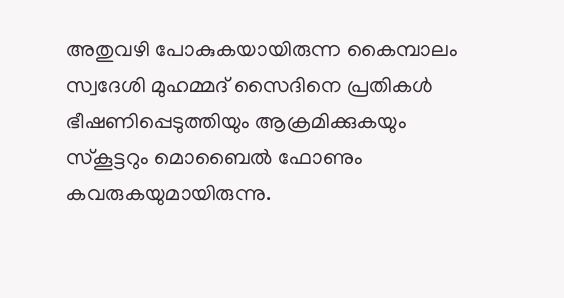അതുവഴി പോകുകയായിരുന്ന കൈമ്പാലം സ്വദേശി മുഹമ്മദ് സൈദിനെ പ്രതികൾ ഭീഷണിപ്പെടുത്തിയും ആക്രമിക്കുകയും സ്കൂട്ടറും മൊബൈൽ ഫോണും കവരുകയുമായിരുന്നു.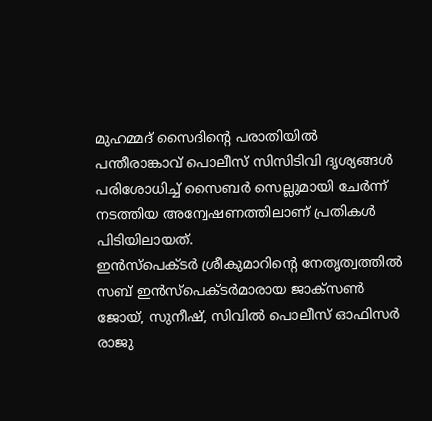മുഹമ്മദ് സൈദിന്റെ പരാതിയിൽ പന്തീരാങ്കാവ് പൊലീസ് സിസിടിവി ദൃശ്യങ്ങൾ പരിശോധിച്ച് സൈബർ സെല്ലുമായി ചേർന്ന് നടത്തിയ അന്വേഷണത്തിലാണ് പ്രതികൾ പിടിയിലായത്.
ഇൻസ്പെക്ടർ ശ്രീകുമാറിന്റെ നേതൃത്വത്തിൽ സബ് ഇൻസ്പെക്ടർമാരായ ജാക്സൺ ജോയ്, സുനീഷ്, സിവിൽ പൊലീസ് ഓഫിസർ രാജു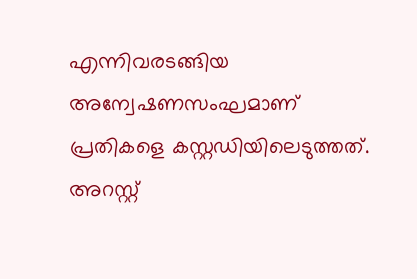എന്നിവരടങ്ങിയ അന്വേഷണസംഘമാണ് പ്രതികളെ കസ്റ്റഡിയിലെടുത്തത്. അറസ്റ്റ്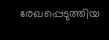രേഖപ്പെടുത്തിയ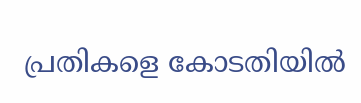പ്രതികളെ കോടതിയിൽ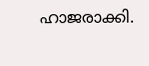ഹാജരാക്കി.